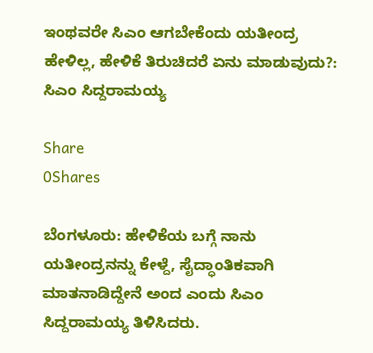ಇಂಥವರೇ ಸಿಎಂ ಆಗಬೇಕೆಂದು ಯತೀಂದ್ರ ಹೇಳಿಲ್ಲ, ಹೇಳಿಕೆ ತಿರುಚಿದರೆ ಏನು ಮಾಡುವುದು?: ಸಿಎಂ ಸಿದ್ದರಾಮಯ್ಯ

Share
0Shares

ಬೆಂಗಳೂರು: ಹೇಳಿಕೆಯ ಬಗ್ಗೆ ನಾನು ಯತೀಂದ್ರನನ್ನು ಕೇಳ್ದೆ, ಸೈದ್ಧಾಂತಿಕವಾಗಿ ಮಾತನಾಡಿದ್ದೇನೆ ಅಂದ ಎಂದು ಸಿಎಂ ಸಿದ್ದರಾಮಯ್ಯ ತಿಳಿಸಿದರು.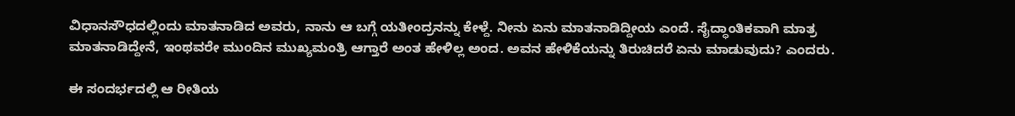ವಿಧಾನಸೌಧದಲ್ಲಿಂದು ಮಾತನಾಡಿದ ಅವರು, ನಾನು ಆ ಬಗ್ಗೆ ಯತೀಂದ್ರನನ್ನು ಕೇಳ್ದೆ. ನೀನು ಏನು ಮಾತನಾಡಿದ್ದೀಯ ಎಂದೆ. ಸೈದ್ಧಾಂತಿಕವಾಗಿ ಮಾತ್ರ ಮಾತನಾಡಿದ್ದೇನೆ, ಇಂಥವರೇ ಮುಂದಿನ ಮುಖ್ಯಮಂತ್ರಿ ಆಗ್ತಾರೆ ಅಂತ ಹೇಳಿಲ್ಲ ಅಂದ. ಅವನ ಹೇಳಿಕೆಯನ್ನು ತಿರುಚಿದರೆ ಏನು ಮಾಡುವುದು? ಎಂದರು.

ಈ ಸಂದರ್ಭದಲ್ಲಿ ಆ ರೀತಿಯ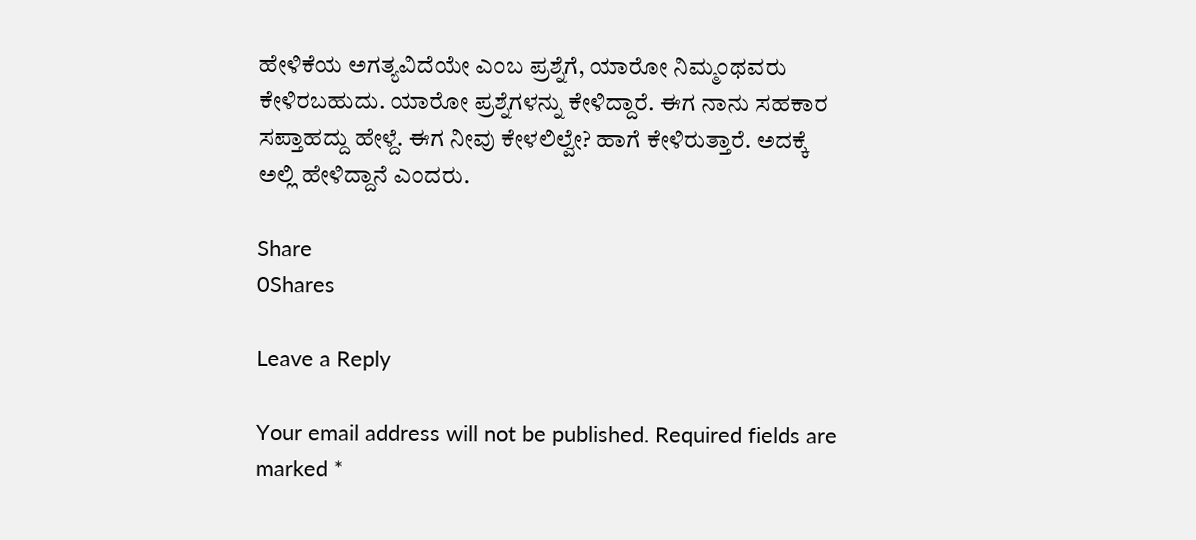ಹೇಳಿಕೆಯ ಅಗತ್ಯವಿದೆಯೇ ಎಂಬ ಪ್ರಶ್ನೆಗೆ, ಯಾರೋ ನಿಮ್ಮಂಥವರು ಕೇಳಿರಬಹುದು. ಯಾರೋ ಪ್ರಶ್ನೆಗಳನ್ನು ಕೇಳಿದ್ದಾರೆ. ಈಗ ನಾನು ಸಹಕಾರ ಸಪ್ತಾಹದ್ದು ಹೇಳ್ದೆ. ಈಗ ನೀವು ಕೇಳಲಿಲ್ವೇ? ಹಾಗೆ ಕೇಳಿರುತ್ತಾರೆ. ಅದಕ್ಕೆ ಅಲ್ಲಿ ಹೇಳಿದ್ದಾನೆ ಎಂದರು.

Share
0Shares

Leave a Reply

Your email address will not be published. Required fields are marked *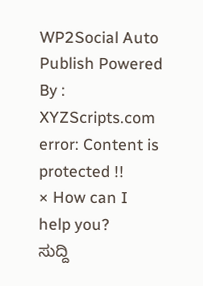WP2Social Auto Publish Powered By : XYZScripts.com
error: Content is protected !!
× How can I help you?
ಸುದ್ದಿ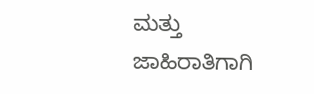ಮತ್ತು ಜಾಹಿರಾತಿಗಾಗಿ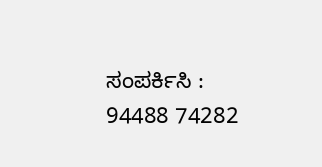ಸಂಪರ್ಕಿಸಿ : 94488 74282